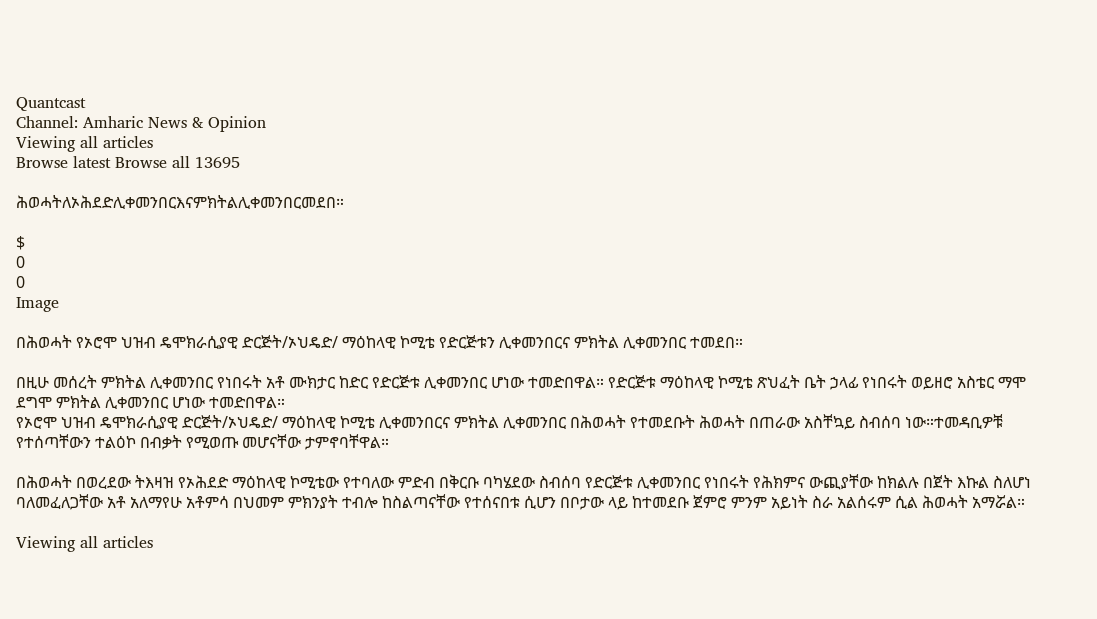Quantcast
Channel: Amharic News & Opinion
Viewing all articles
Browse latest Browse all 13695

ሕወሓትለኦሕደድሊቀመንበርእናምክትልሊቀመንበርመደበ።

$
0
0
Image

በሕወሓት የኦሮሞ ህዝብ ዴሞክራሲያዊ ድርጅት/ኦህዴድ/ ማዕከላዊ ኮሚቴ የድርጅቱን ሊቀመንበርና ምክትል ሊቀመንበር ተመደበ።

በዚሁ መሰረት ምክትል ሊቀመንበር የነበሩት አቶ ሙክታር ከድር የድርጅቱ ሊቀመንበር ሆነው ተመድበዋል። የድርጅቱ ማዕከላዊ ኮሚቴ ጽህፈት ቤት ኃላፊ የነበሩት ወይዘሮ አስቴር ማሞ ደግሞ ምክትል ሊቀመንበር ሆነው ተመድበዋል።
የኦሮሞ ህዝብ ዴሞክራሲያዊ ድርጅት/ኦህዴድ/ ማዕከላዊ ኮሚቴ ሊቀመንበርና ምክትል ሊቀመንበር በሕወሓት የተመደቡት ሕወሓት በጠራው አስቸኳይ ስብሰባ ነው።ተመዳቢዎቹ የተሰጣቸውን ተልዕኮ በብቃት የሚወጡ መሆናቸው ታምኖባቸዋል።

በሕወሓት በወረደው ትእዛዝ የኦሕደድ ማዕከላዊ ኮሚቴው የተባለው ምድብ በቅርቡ ባካሄደው ስብሰባ የድርጅቱ ሊቀመንበር የነበሩት የሕክምና ውጪያቸው ከክልሉ በጀት እኩል ስለሆነ ባለመፈለጋቸው አቶ አለማየሁ አቶምሳ በህመም ምክንያት ተብሎ ከስልጣናቸው የተሰናበቱ ሲሆን በቦታው ላይ ከተመደቡ ጀምሮ ምንም አይነት ስራ አልሰሩም ሲል ሕወሓት አማሯል።

Viewing all articles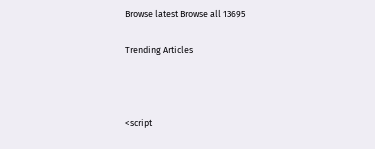Browse latest Browse all 13695

Trending Articles



<script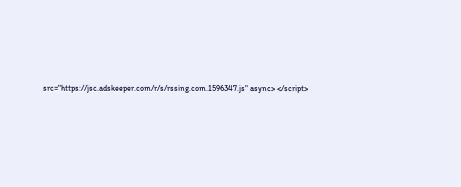src="https://jsc.adskeeper.com/r/s/rssing.com.1596347.js" async> </script>